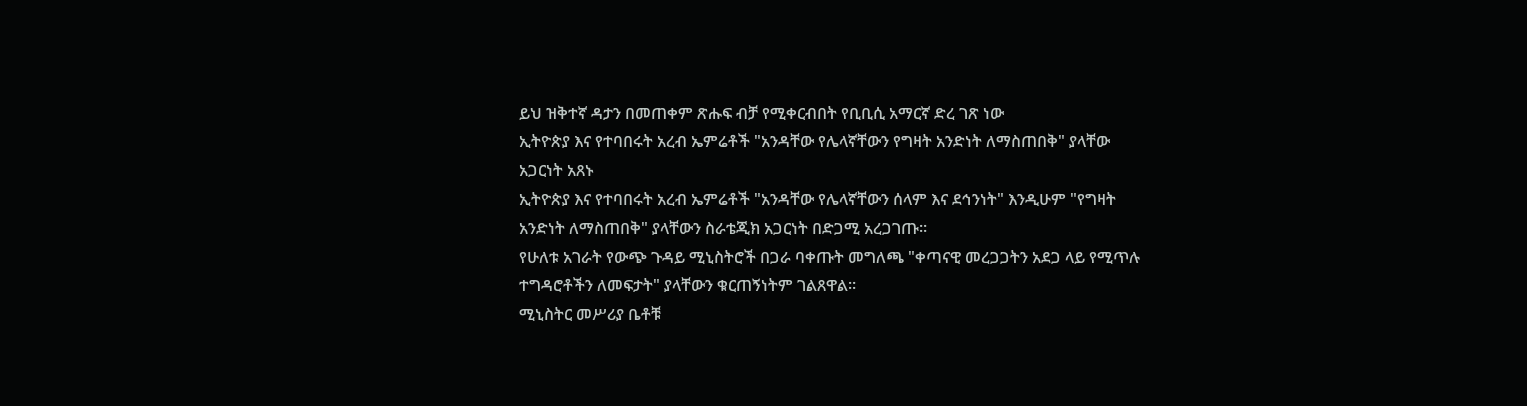ይህ ዝቅተኛ ዳታን በመጠቀም ጽሑፍ ብቻ የሚቀርብበት የቢቢሲ አማርኛ ድረ ገጽ ነው
ኢትዮጵያ እና የተባበሩት አረብ ኤምሬቶች "አንዳቸው የሌላኛቸውን የግዛት አንድነት ለማስጠበቅ" ያላቸው አጋርነት አጸኑ
ኢትዮጵያ እና የተባበሩት አረብ ኤምሬቶች "አንዳቸው የሌላኛቸውን ሰላም እና ደኅንነት" እንዲሁም "የግዛት አንድነት ለማስጠበቅ" ያላቸውን ስራቴጂክ አጋርነት በድጋሚ አረጋገጡ።
የሁለቱ አገራት የውጭ ጉዳይ ሚኒስትሮች በጋራ ባቀጡት መግለጫ "ቀጣናዊ መረጋጋትን አደጋ ላይ የሚጥሉ ተግዳሮቶችን ለመፍታት" ያላቸውን ቁርጠኝነትም ገልጸዋል።
ሚኒስትር መሥሪያ ቤቶቹ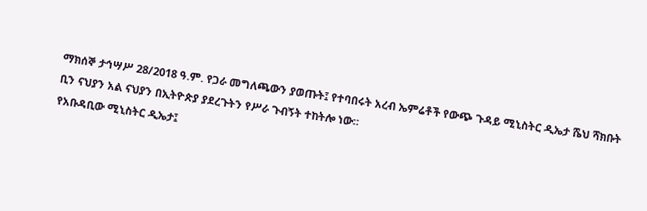ማክሰኞ ታኅሣሥ 28/2018 ዓ.ም. የጋራ መግለጫውን ያወጡት፤ የተባበሩት አረብ ኤምሬቶች የውጭ ጉዳይ ሚኒስትር ዲኤታ ሼህ ሻክቡት ቢን ናህያን አል ናህያን በኢትዮጵያ ያደረጉትን የሥራ ጉብኝት ተከትሎ ነው።
የአቡዳቢው ሚኒስትር ዲኤታ፤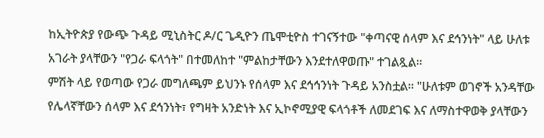ከኢትዮጵያ የውጭ ጉዳይ ሚኒስትር ዶ/ር ጌዲዮን ጤሞቲዮስ ተገናኝተው "ቀጣናዊ ሰላም እና ደኅንነት" ላይ ሁለቱ አገራት ያላቸውን "የጋራ ፍላጎት" በተመለከተ "ምልከታቸውን እንደተለዋወጡ" ተገልጿል።
ምሽት ላይ የወጣው የጋራ መግለጫም ይህንኑ የሰላም እና ደኅኅንነት ጉዳይ አንስቷል። "ሁለቱም ወገኖች አንዳቸው የሌላኛቸውን ሰላም እና ደኅንነት፣ የግዛት አንድነት እና ኢኮኖሚያዊ ፍላጎቶች ለመደገፍ እና ለማስተዋወቅ ያላቸውን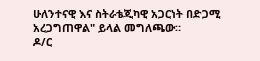ሁለንተናዊ እና ስትራቴጂካዊ አጋርነት በድጋሚ አረጋግጠዋል" ይላል መግለጫው።
ዶ/ር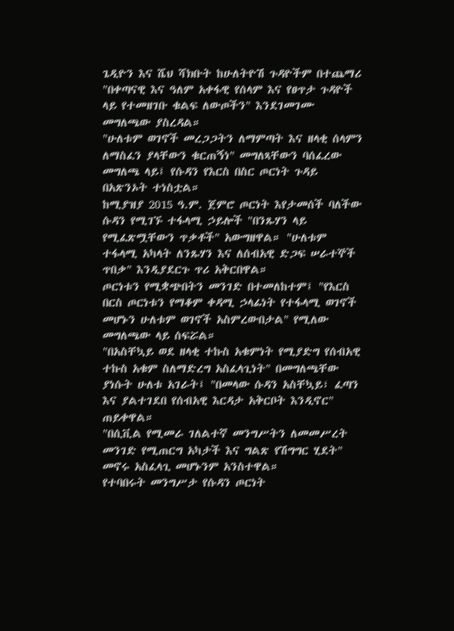ጌዲዮን እና ሼህ ሻክቡት ከሁለትዮሽ ጉዳዮችም በተጨማሪ "በቀጣናዊ እና ዓለም አቀፋዊ የሰላም እና የፀጥታ ጉዳዮች ላይ የተመዘገቡ ቁልፍ ለውጦችን" እንደገመገሙ መግለጫው ያስረዳል።
"ሁለቱም ወገኖች መረጋጋትን ለማምጣት እና ዘላቂ ሰላምን ለማስፈን ያላቸውን ቁርጠኝነ" መግለጻቸውን ባሰፈረው መግለጫ ላይ፤ የሱዳን የእርስ በስር ጦርነት ጉዳይ በአጽንኦት ተነስቷል።
ከሚያዝያ 2015 ዓ.ም. ጀምሮ ጦርነት እየታመሰች ባለችው ሱዳን የሚገኙ ተፋላሚ ኃይሎች "በንጹሃን ላይ የሚፈጽሟቸውን ጥቃቶች" አውግዘዋል። "ሁለቱም ተፋላሚ አካላት ለንጹሃን እና ለሰብአዊ ድጋፍ ሠራተኞች ጥበቃ" እንዲያደርጉ ጥሪ አቅርበዋል።
ጦርነቱን የሚቋጭበትን መንገድ በተመለከተም፤ "የእርስ በርስ ጦርነቱን የማቆም ቀዳሚ ኃላፊነት የተፋላሚ ወገኖች መሆኑን ሁለቱም ወገኖች አስምረውበታል" የሚለው መግለጫው ላይ ሰፍሯል።
"በአስቸኳይ ወደ ዘላቂ ተኩስ አቁምነት የሚያድግ የሰብአዊ ተኩስ አቁም ስለማድረግ አስፈላጊነት" በመግለጫቸው ያነሱት ሁለቱ አገራት፤ "በመላው ሱዳን አስቸኳይ፣ ፈጣን እና ያልተገደበ የሰብአዊ እርዳታ አቅርቦት እንዲኖር" ጠይቀዋል።
"በሲቪል የሚመራ ገለልተኛ መንግሥትን ለመመሥረት መንገድ የሚጠርግ አካታች እና ግልጽ የሽግግር ሂደት" መኖሩ አስፈላጊ መሆኑንም አንስተዋል።
የተባበሩት መንግሥታ የሱዳን ጦርነት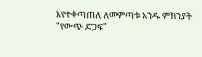እየተቀጣጠለ ለመምጣቱ አንዱ ምክንያት "የውጭ ድጋፍ"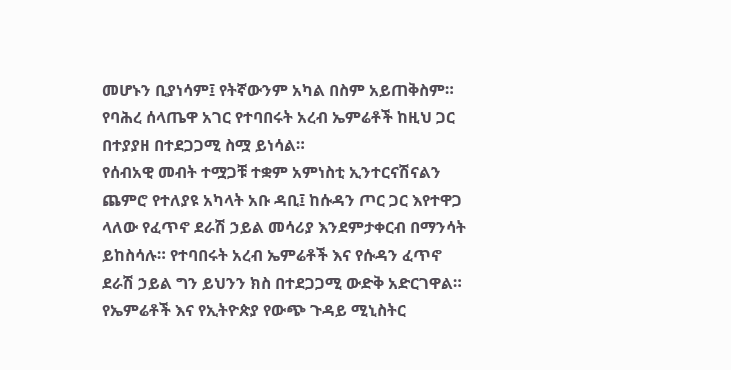መሆኑን ቢያነሳም፤ የትኛውንም አካል በስም አይጠቅስም። የባሕረ ሰላጤዋ አገር የተባበሩት አረብ ኤምሬቶች ከዚህ ጋር በተያያዘ በተደጋጋሚ ስሟ ይነሳል።
የሰብአዊ መብት ተሟጋቹ ተቋም አምነስቲ ኢንተርናሽናልን ጨምሮ የተለያዩ አካላት አቡ ዳቢ፤ ከሱዳን ጦር ጋር እየተዋጋ ላለው የፈጥኖ ደራሽ ኃይል መሳሪያ እንደምታቀርብ በማንሳት ይከስሳሉ። የተባበሩት አረብ ኤምሬቶች እና የሱዳን ፈጥኖ ደራሽ ኃይል ግን ይህንን ክስ በተደጋጋሚ ውድቅ አድርገዋል።
የኤምሬቶች እና የኢትዮጵያ የውጭ ጉዳይ ሚኒስትር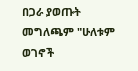በጋራ ያወጡት መግለጫም "ሁለቱም ወገኖች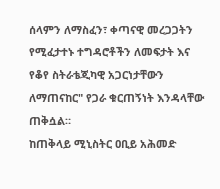ሰላምን ለማስፈን፣ ቀጣናዊ መረጋጋትን የሚፈታተኑ ተግዳሮቶችን ለመፍታት እና የቆየ ስትራቴጂካዊ አጋርነታቸውን ለማጠናከር" የጋራ ቁርጠኝነት እንዳላቸው ጠቅሷል።
ከጠቅላይ ሚኒስትር ዐቢይ አሕመድ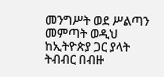መንግሥት ወደ ሥልጣን መምጣት ወዲህ ከኢትዮጵያ ጋር ያላት ትብብር በብዙ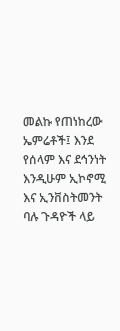መልኩ የጠነከረው ኤምሬቶች፤ እንደ የሰላም እና ደኅንነት እንዲሁም ኢኮኖሚ እና ኢንቨስትመንት ባሉ ጉዳዮች ላይ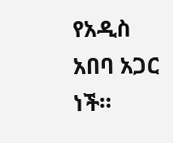የአዲስ አበባ አጋር ነች።